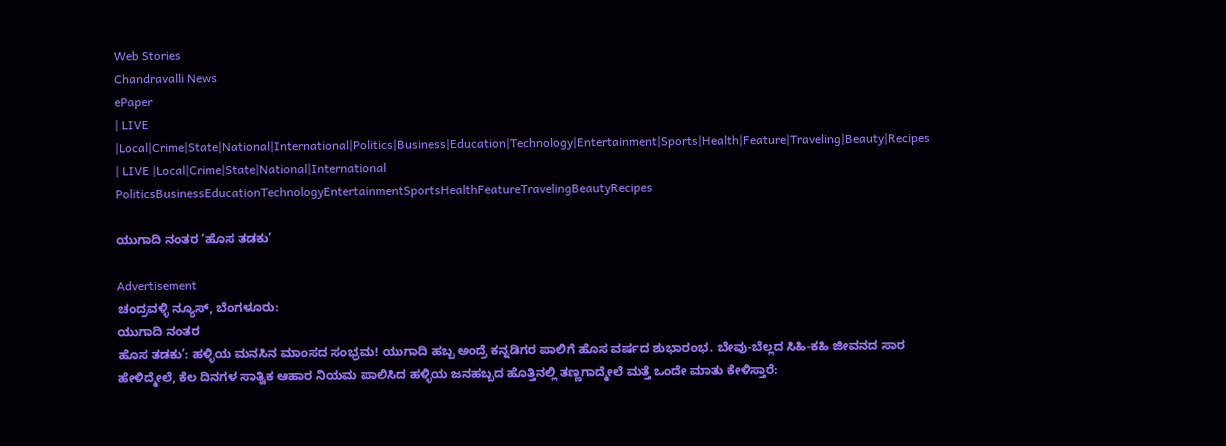Web Stories
Chandravalli News
ePaper
| LIVE |Local|Crime|State|National|International|Politics|Business|Education|Technology|Entertainment|Sports|Health|Feature|Traveling|Beauty|Recipes
| LIVE |Local|Crime|State|National|International
PoliticsBusinessEducationTechnologyEntertainmentSportsHealthFeatureTravelingBeautyRecipes

ಯುಗಾದಿ ನಂತರ ‘ಹೊಸ ತಡಕು’

Advertisement
ಚಂದ್ರವಳ್ಳಿ ನ್ಯೂಸ್, ಬೆಂಗಳೂರು:
ಯುಗಾದಿ ನಂತರ
ಹೊಸ ತಡಕು’: ಹಳ್ಳಿಯ ಮನಸಿನ ಮಾಂಸದ ಸಂಭ್ರಮ! ಯುಗಾದಿ ಹಬ್ಬ ಅಂದ್ರೆ ಕನ್ನಡಿಗರ ಪಾಲಿಗೆ ಹೊಸ ವರ್ಷದ ಶುಭಾರಂಭ. ಬೇವು-ಬೆಲ್ಲದ ಸಿಹಿ-ಕಹಿ ಜೀವನದ ಸಾರ ಹೇಳಿದ್ಮೇಲೆ, ಕೆಲ ದಿನಗಳ ಸಾತ್ವಿಕ ಆಹಾರ ನಿಯಮ ಪಾಲಿಸಿದ ಹಳ್ಳಿಯ ಜನಹಬ್ಬದ ಹೊತ್ತಿನಲ್ಲಿ ತಣ್ಣಗಾದ್ಮೇಲೆ ಮತ್ತೆ ಒಂದೇ ಮಾತು ಕೇಳಿಸ್ತಾರೆ: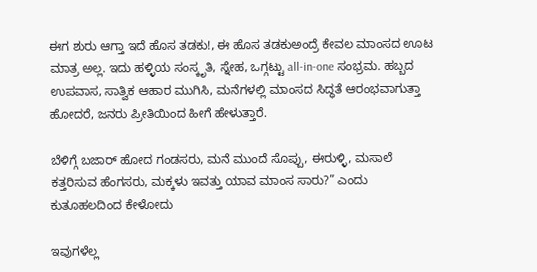ಈಗ ಶುರು ಆಗ್ತಾ ಇದೆ ಹೊಸ ತಡಕು!, ಈ ಹೊಸ ತಡಕುಅಂದ್ರೆ ಕೇವಲ ಮಾಂಸದ ಊಟ ಮಾತ್ರ ಅಲ್ಲ. ಇದು ಹಳ್ಳಿಯ ಸಂಸ್ಕೃತಿ, ಸ್ನೇಹ, ಒಗ್ಗಟ್ಟು all-in-one ಸಂಭ್ರಮ. ಹಬ್ಬದ ಉಪವಾಸ, ಸಾತ್ವಿಕ ಆಹಾರ ಮುಗಿಸಿ, ಮನೆಗಳಲ್ಲಿ ಮಾಂಸದ ಸಿದ್ಧತೆ ಆರಂಭವಾಗುತ್ತಾ ಹೋದರೆ, ಜನರು ಪ್ರೀತಿಯಿಂದ ಹೀಗೆ ಹೇಳುತ್ತಾರೆ.

ಬೆಳಿಗ್ಗೆ ಬಜಾರ್ ಹೋದ ಗಂಡಸರು, ಮನೆ ಮುಂದೆ ಸೊಪ್ಪು, ಈರುಳ್ಳಿ, ಮಸಾಲೆ ಕತ್ತರಿಸುವ ಹೆಂಗಸರು, ಮಕ್ಕಳು ಇವತ್ತು ಯಾವ ಮಾಂಸ ಸಾರು?” ಎಂದು ಕುತೂಹಲದಿಂದ ಕೇಳೋದು

ಇವುಗಳೆಲ್ಲ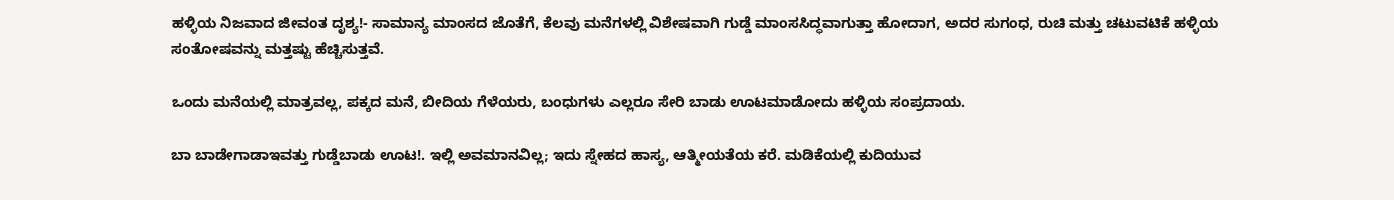ಹಳ್ಳಿಯ ನಿಜವಾದ ಜೀವಂತ ದೃಶ್ಯ!- ಸಾಮಾನ್ಯ ಮಾಂಸದ ಜೊತೆಗೆ, ಕೆಲವು ಮನೆಗಳಲ್ಲಿ ವಿಶೇಷವಾಗಿ ಗುಡ್ಡೆ ಮಾಂಸಸಿದ್ಧವಾಗುತ್ತಾ ಹೋದಾಗ, ಅದರ ಸುಗಂಧ, ರುಚಿ ಮತ್ತು ಚಟುವಟಿಕೆ ಹಳ್ಳಿಯ ಸಂತೋಷವನ್ನು ಮತ್ತಷ್ಟು ಹೆಚ್ಚಿಸುತ್ತವೆ.

ಒಂದು ಮನೆಯಲ್ಲಿ ಮಾತ್ರವಲ್ಲ, ಪಕ್ಕದ ಮನೆ, ಬೀದಿಯ ಗೆಳೆಯರು, ಬಂಧುಗಳು ಎಲ್ಲರೂ ಸೇರಿ ಬಾಡು ಊಟಮಾಡೋದು ಹಳ್ಳಿಯ ಸಂಪ್ರದಾಯ.

ಬಾ ಬಾಡೇಗಾಡಾಇವತ್ತು ಗುಡ್ಡೆಬಾಡು ಊಟ!. ಇಲ್ಲಿ ಅವಮಾನವಿಲ್ಲ; ಇದು ಸ್ನೇಹದ ಹಾಸ್ಯ, ಆತ್ಮೀಯತೆಯ ಕರೆ. ಮಡಿಕೆಯಲ್ಲಿ ಕುದಿಯುವ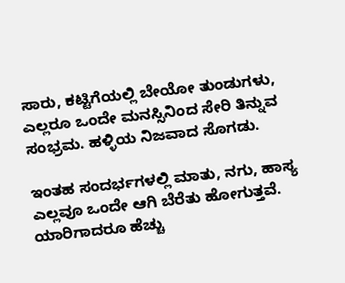ಸಾರು, ಕಟ್ಟಿಗೆಯಲ್ಲಿ ಬೇಯೋ ತುಂಡುಗಳು, ಎಲ್ಲರೂ ಒಂದೇ ಮನಸ್ಸಿನಿಂದ ಸೇರಿ ತಿನ್ನುವ ಸಂಭ್ರಮ. ಹಳ್ಳಿಯ ನಿಜವಾದ ಸೊಗಡು.

ಇಂತಹ ಸಂದರ್ಭಗಳಲ್ಲಿ ಮಾತು, ನಗು, ಹಾಸ್ಯ ಎಲ್ಲವೂ ಒಂದೇ ಆಗಿ ಬೆರೆತು ಹೋಗುತ್ತವೆ. ಯಾರಿಗಾದರೂ ಹೆಚ್ಚು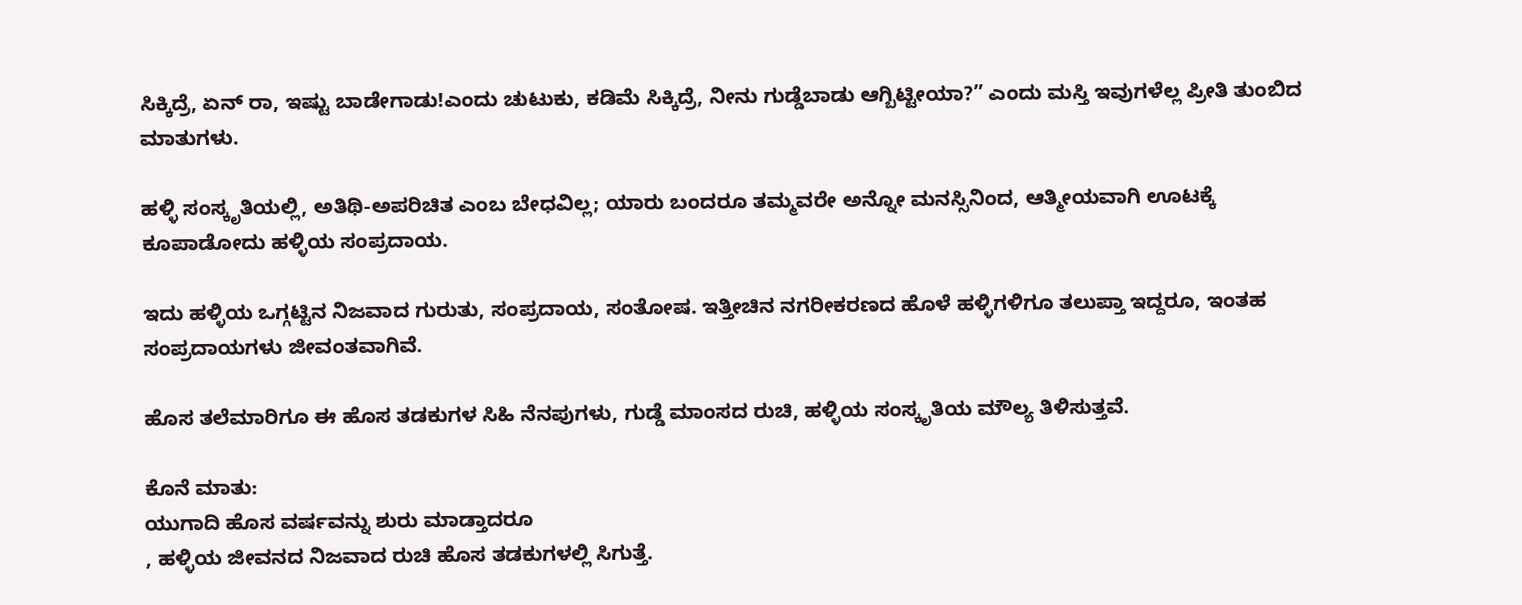ಸಿಕ್ಕಿದ್ರೆ, ಏನ್ ರಾ, ಇಷ್ಟು ಬಾಡೇಗಾಡು!ಎಂದು ಚುಟುಕು, ಕಡಿಮೆ ಸಿಕ್ಕಿದ್ರೆ, ನೀನು ಗುಡ್ಡೆಬಾಡು ಆಗ್ಬಿಟ್ಟೀಯಾ?” ಎಂದು ಮಸ್ತಿ ಇವುಗಳೆಲ್ಲ ಪ್ರೀತಿ ತುಂಬಿದ ಮಾತುಗಳು.

ಹಳ್ಳಿ ಸಂಸ್ಕೃತಿಯಲ್ಲಿ, ಅತಿಥಿ-ಅಪರಿಚಿತ ಎಂಬ ಬೇಧವಿಲ್ಲ; ಯಾರು ಬಂದರೂ ತಮ್ಮವರೇ ಅನ್ನೋ ಮನಸ್ಸಿನಿಂದ, ಆತ್ಮೀಯವಾಗಿ ಊಟಕ್ಕೆ ಕೂಪಾಡೋದು ಹಳ್ಳಿಯ ಸಂಪ್ರದಾಯ.

ಇದು ಹಳ್ಳಿಯ ಒಗ್ಗಟ್ಟಿನ ನಿಜವಾದ ಗುರುತು, ಸಂಪ್ರದಾಯ, ಸಂತೋಷ. ಇತ್ತೀಚಿನ ನಗರೀಕರಣದ ಹೊಳೆ ಹಳ್ಳಿಗಳಿಗೂ ತಲುಪ್ತಾ ಇದ್ದರೂ, ಇಂತಹ ಸಂಪ್ರದಾಯಗಳು ಜೀವಂತವಾಗಿವೆ.

ಹೊಸ ತಲೆಮಾರಿಗೂ ಈ ಹೊಸ ತಡಕುಗಳ ಸಿಹಿ ನೆನಪುಗಳು, ಗುಡ್ಡೆ ಮಾಂಸದ ರುಚಿ, ಹಳ್ಳಿಯ ಸಂಸ್ಕೃತಿಯ ಮೌಲ್ಯ ತಿಳಿಸುತ್ತವೆ.

ಕೊನೆ ಮಾತು:
ಯುಗಾದಿ ಹೊಸ ವರ್ಷವನ್ನು ಶುರು ಮಾಡ್ತಾದರೂ
, ಹಳ್ಳಿಯ ಜೀವನದ ನಿಜವಾದ ರುಚಿ ಹೊಸ ತಡಕುಗಳಲ್ಲಿ ಸಿಗುತ್ತೆ.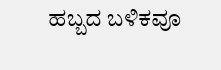ಹಬ್ಬದ ಬಳಿಕವೂ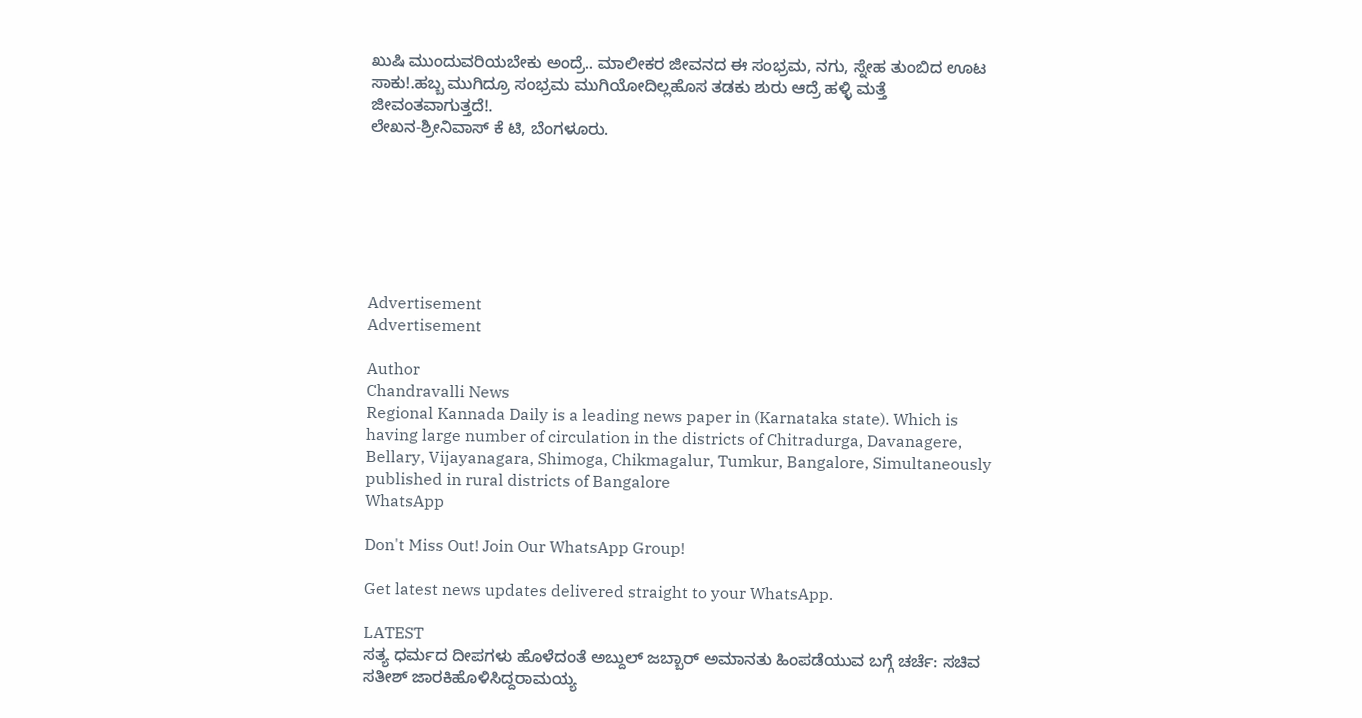ಖುಷಿ ಮುಂದುವರಿಯಬೇಕು ಅಂದ್ರೆ.. ಮಾಲೀಕರ ಜೀವನದ ಈ ಸಂಭ್ರಮ, ನಗು, ಸ್ನೇಹ ತುಂಬಿದ ಊಟ ಸಾಕು!.ಹಬ್ಬ ಮುಗಿದ್ರೂ ಸಂಭ್ರಮ ಮುಗಿಯೋದಿಲ್ಲಹೊಸ ತಡಕು ಶುರು ಆದ್ರೆ ಹಳ್ಳಿ ಮತ್ತೆ ಜೀವಂತವಾಗುತ್ತದೆ!.
ಲೇಖನ-ಶ್ರೀನಿವಾಸ್ ಕೆ ಟಿ, ಬೆಂಗಳೂರು.







Advertisement
Advertisement

Author
Chandravalli News
Regional Kannada Daily is a leading news paper in (Karnataka state). Which is having large number of circulation in the districts of Chitradurga, Davanagere, Bellary, Vijayanagara, Shimoga, Chikmagalur, Tumkur, Bangalore, Simultaneously published in rural districts of Bangalore
WhatsApp

Don't Miss Out! Join Our WhatsApp Group!

Get latest news updates delivered straight to your WhatsApp.

LATEST
ಸತ್ಯ ಧರ್ಮದ ದೀಪಗಳು ಹೊಳೆದಂತೆ ಅಬ್ದುಲ್ ಜಬ್ಬಾರ್ ಅಮಾನತು ಹಿಂಪಡೆಯುವ ಬಗ್ಗೆ ಚರ್ಚೆ: ಸಚಿವ ಸತೀಶ್ ಜಾರಕಿಹೊಳಿಸಿದ್ದರಾಮಯ್ಯ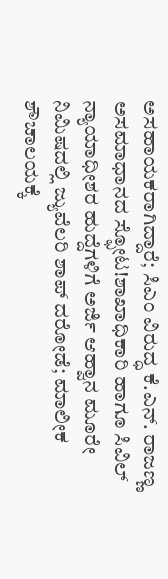ಅಸಹಾಯಕರಾಗಿದ್ದಾರೆ; ಸಿಎಂ ವಿರುದ್ಧ ಕೆ.ಎನ್. ರಾಜಣ್ಣ ಅಸಮಾಧಾನದ ಸ್ಫೋಟ!ಶಾಖಾಧಿಕಾರಿ ಹಾಗೂ ಸಿವಿಲ್ ನ್ಯಾಯಾಧೀಶರ ಹುದ್ದೆಗಳಿಗೆ ಅರ್ಜಿ ಆಹ್ವಾನ ಮೂರೇ ನಿಮಿಷದಲ್ಲಿ ಜ್ಯುವೆಲರಿ ಶಾಪ್ ದರೋಡೆ; ಮಾಲೀಕ ಶೌಚಾಲಯಕ್ಕೆ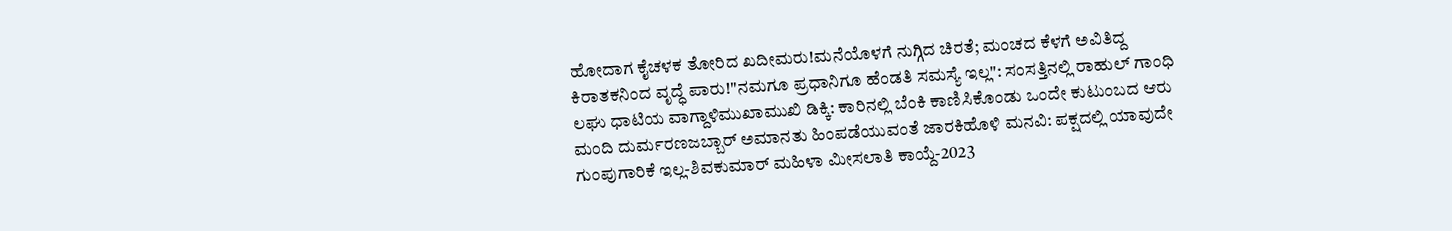ಹೋದಾಗ ಕೈಚಳಕ ತೋರಿದ ಖದೀಮರು!ಮನೆಯೊಳಗೆ ನುಗ್ಗಿದ ಚಿರತೆ; ಮಂಚದ ಕೆಳಗೆ ಅವಿತಿದ್ದ ಕಿರಾತಕನಿಂದ ವೃದ್ಧೆ ಪಾರು!"ನಮಗೂ ಪ್ರಧಾನಿಗೂ ಹೆಂಡತಿ ಸಮಸ್ಯೆ ಇಲ್ಲ": ಸಂಸತ್ತಿನಲ್ಲಿ ರಾಹುಲ್ ಗಾಂಧಿ ಲಘು ಧಾಟಿಯ ವಾಗ್ದಾಳಿಮುಖಾಮುಖಿ ಡಿಕ್ಕಿ: ಕಾರಿನಲ್ಲಿ ಬೆಂಕಿ ಕಾಣಿಸಿಕೊಂಡು ಒಂದೇ ಕುಟುಂಬದ ಆರು ಮಂದಿ ದುರ್ಮರಣಜಬ್ಬಾರ್ ಅಮಾನತು ಹಿಂಪಡೆಯುವಂತೆ ಜಾರಕಿಹೊಳಿ ಮನವಿ: ಪಕ್ಷದಲ್ಲಿ ಯಾವುದೇ ಗುಂಪುಗಾರಿಕೆ ಇಲ್ಲ-ಶಿವಕುಮಾರ್ ಮಹಿಳಾ ಮೀಸಲಾತಿ ಕಾಯ್ದೆ-2023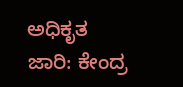ಅಧಿಕೃತ ಜಾರಿ: ಕೇಂದ್ರ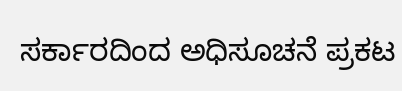ಸರ್ಕಾರದಿಂದ ಅಧಿಸೂಚನೆ ಪ್ರಕಟ